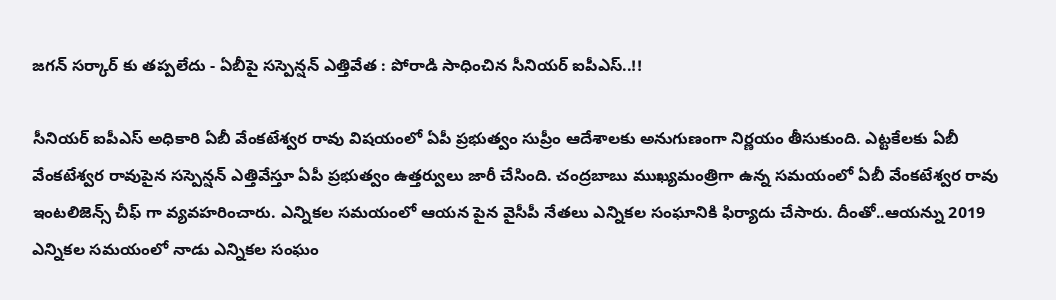జగన్ సర్కార్ కు తప్పలేదు - ఏబీపై సస్పెన్షన్ ఎత్తివేత : పోరాడి సాధించిన సీనియర్ ఐపీఎస్..!!

సీనియర్ ఐపీఎస్ అధికారి ఏబీ వేంకటేశ్వర రావు విషయంలో ఏపీ ప్రభుత్వం సుప్రీం ఆదేశాలకు అనుగుణంగా నిర్ణయం తీసుకుంది. ఎట్టకేలకు ఏబీ వేంకటేశ్వర రావుపైన సస్పెన్షన్ ఎత్తివేస్తూ ఏపీ ప్రభుత్వం ఉత్తర్వులు జారీ చేసింది. చంద్రబాబు ముఖ్యమంత్రిగా ఉన్న సమయంలో ఏబీ వేంకటేశ్వర రావు ఇంటలిజెన్స్ చీఫ్ గా వ్యవహరించారు. ఎన్నికల సమయంలో ఆయన పైన వైసీపీ నేతలు ఎన్నికల సంఘానికి ఫిర్యాదు చేసారు. దీంతో..ఆయన్ను 2019 ఎన్నికల సమయంలో నాడు ఎన్నికల సంఘం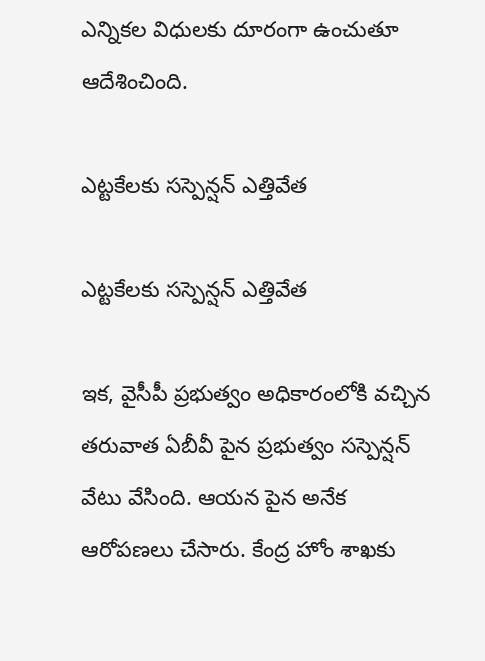ఎన్నికల విధులకు దూరంగా ఉంచుతూ ఆదేశించింది.

ఎట్టకేలకు సస్పెన్షన్ ఎత్తివేత

ఎట్టకేలకు సస్పెన్షన్ ఎత్తివేత

ఇక, వైసీపీ ప్రభుత్వం అధికారంలోకి వచ్చిన తరువాత ఏబీవీ పైన ప్రభుత్వం సస్పెన్షన్ వేటు వేసింది. ఆయన పైన అనేక ఆరోపణలు చేసారు. కేంద్ర హోం శాఖకు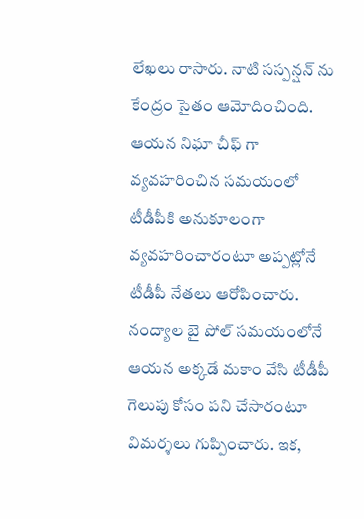లేఖలు రాసారు. నాటి సస్పన్షన్ ను కేంద్రం సైతం ఆమోదించింది. ఆయన నిఘా చీఫ్ గా వ్యవహరించిన సమయంలో టీడీపీకి అనుకూలంగా వ్యవహరించారంటూ అప్పట్లోనే టీడీపీ నేతలు ఆరోపించారు. నంద్యాల బై పోల్ సమయంలోనే ఆయన అక్కడే మకాం వేసి టీడీపీ గెలుపు కోసం పని చేసారంటూ విమర్శలు గుప్పించారు. ఇక,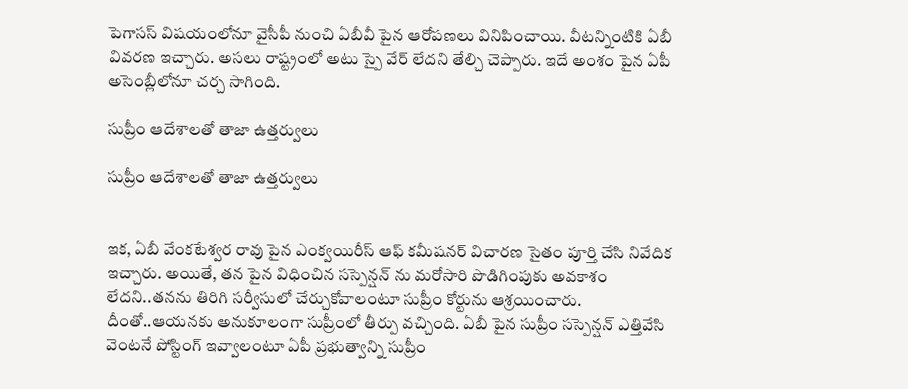పెగాసస్ విషయంలోనూ వైసీపీ నుంచి ఏబీవీ పైన ఆరోపణలు వినిపించాయి. వీటన్నింటికి ఏబీ వివరణ ఇచ్చారు. అసలు రాష్ట్రంలో అటు స్పై వేర్ లేదని తేల్చి చెప్పారు. ఇదే అంశం పైన ఏపీ అసెంబ్లీలోనూ చర్చ సాగింది.

సుప్రీం ఆదేశాలతో తాజా ఉత్తర్వులు

సుప్రీం ఆదేశాలతో తాజా ఉత్తర్వులు


ఇక, ఏబీ వేంకటేశ్వర రావు పైన ఎంక్వయిరీస్ ఆఫ్ కమీషనర్ విచారణ సైతం పూర్తి చేసి నివేదిక ఇచ్చారు. అయితే, తన పైన విధించిన సస్పెన్షన్ ను మరోసారి పొడిగింపుకు అవకాశం లేదని..తనను తిరిగి సర్వీసులో చేర్చుకోవాలంటూ సుప్రీం కోర్టును ఆశ్రయించారు. దీంతో..ఆయనకు అనుకూలంగా సుప్రీంలో తీర్పు వచ్చింది. ఏబీ పైన సుప్రీం సస్పెన్షన్ ఎత్తివేసి వెంటనే పోస్టింగ్ ఇవ్వాలంటూ ఏపీ ప్రభుత్వాన్ని సుప్రీం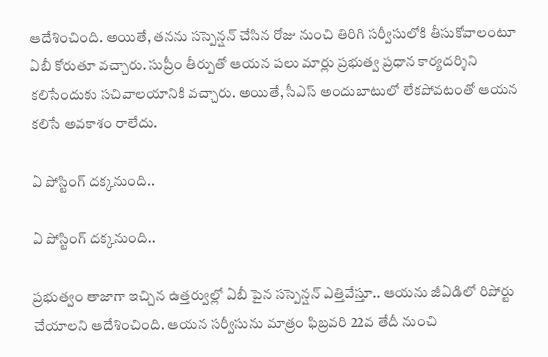ఆదేశించింది. అయితే, తనను సస్పెన్షన్ చేసిన రోజు నుంచి తిరిగి సర్వీసులోకి తీసుకోవాలంటూ ఏబీ కోరుతూ వచ్చారు. సుప్రీం తీర్పుతో ఆయన పలు మార్లు ప్రభుత్వ ప్రధాన కార్యదర్శిని కలిసేందుకు సచివాలయానికి వచ్చారు. అయితే, సీఎస్ అందుబాటులో లేకపోవటంతో ఆయన కలిసే అవకాశం రాలేదు.

ఏ పోస్టింగ్ దక్కనుంది..

ఏ పోస్టింగ్ దక్కనుంది..

ప్రభుత్వం తాజాగా ఇచ్చిన ఉత్తర్వుల్లో ఏబీ పైన సస్పెన్షన్ ఎత్తివేస్తూ.. ఆయను జీఏడిలో రిపోర్టు చేయాలని ఆదేశించింది. ఆయన సర్వీసును మాత్రం ఫిబ్రవరి 22వ తేదీ నుంచి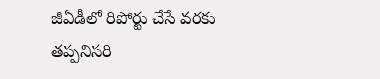జీఏడీలో రిపోర్టు చేసే వరకు తప్పనిసరి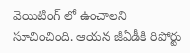వెయిటింగ్ లో ఉంచాలని సూచించింది. ఆయన జీఏడీకి రిపోర్టు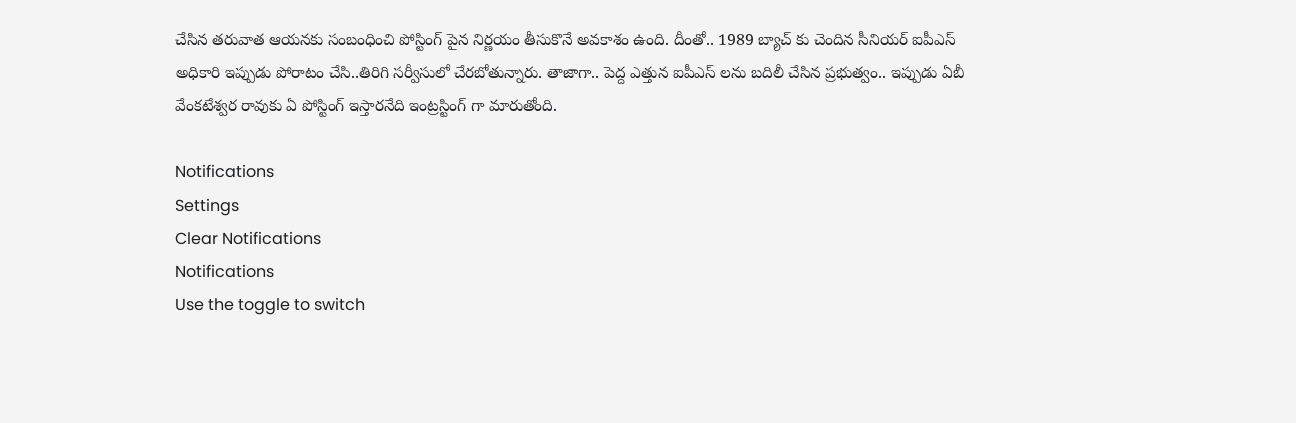చేసిన తరువాత ఆయనకు సంబంధించి పోస్టింగ్ పైన నిర్ణయం తీసుకొనే అవకాశం ఉంది. దీంతో.. 1989 బ్యాచ్ కు చెందిన సీనియర్ ఐపీఎస్ అధికారి ఇప్పుడు పోరాటం చేసి..తిరిగి సర్వీసులో చేరబోతున్నారు. తాజాగా.. పెద్ద ఎత్తున ఐపీఎస్ లను బదిలీ చేసిన ప్రభుత్వం.. ఇప్పుడు ఏబీ వేంకటేశ్వర రావుకు ఏ పోస్టింగ్ ఇస్తారనేది ఇంట్రస్టింగ్ గా మారుతోంది.

Notifications
Settings
Clear Notifications
Notifications
Use the toggle to switch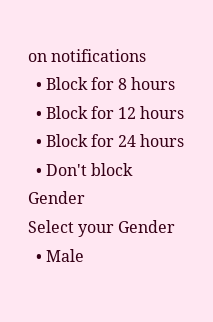on notifications
  • Block for 8 hours
  • Block for 12 hours
  • Block for 24 hours
  • Don't block
Gender
Select your Gender
  • Male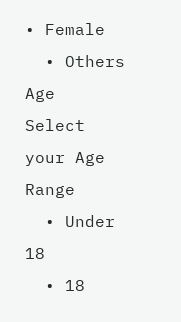• Female
  • Others
Age
Select your Age Range
  • Under 18
  • 18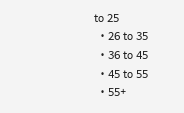to 25
  • 26 to 35
  • 36 to 45
  • 45 to 55
  • 55+